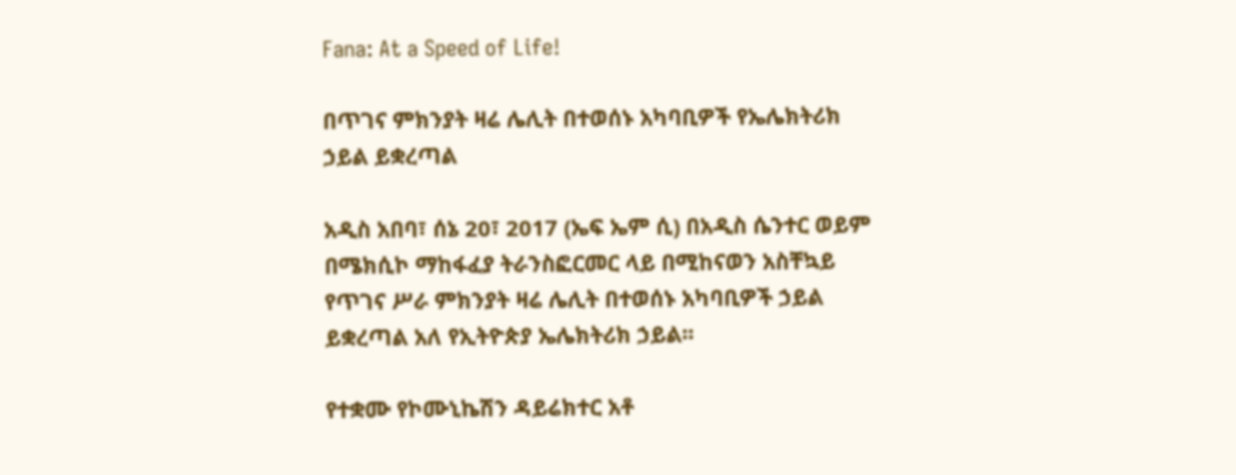Fana: At a Speed of Life!

በጥገና ምክንያት ዛሬ ሌሊት በተወሰኑ አካባቢዎች የኤሌክትሪክ ኃይል ይቋረጣል

አዲስ አበባ፣ ሰኔ 20፣ 2017 (ኤፍ ኤም ሲ) በአዲስ ሴንተር ወይም በሜክሲኮ ማከፋፈያ ትራንስፎርመር ላይ በሚከናወን አስቸኳይ የጥገና ሥራ ምክንያት ዛሬ ሌሊት በተወሰኑ አካባቢዎች ኃይል ይቋረጣል አለ የኢትዮጵያ ኤሌክትሪክ ኃይል፡፡

የተቋሙ የኮሙኒኬሽን ዳይሬክተር አቶ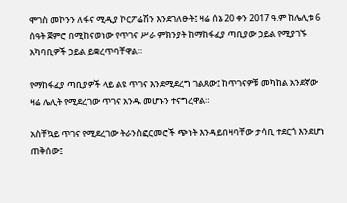ሞገስ መኮንን ለፋና ሚዲያ ኮርፖሬሽን እንደገለፁት፤ ዛሬ ሰኔ 20 ቀን 2017 ዓ.ም ከሌሊቱ 6 ሰዓት ጀምሮ በሚከናወነው የጥገና ሥራ ምክንያት ከማከፋፈያ ጣቢያው ኃይል የሚያገኙ አካባቢዎች ኃይል ይቋረጥባቸዋል።

የማከፋፈያ ጣቢያዎች ላይ ልዩ ጥገና እንደሚደረግ ገልጸው፤ ከጥገናዎቹ መካከል አንደኛው ዛሬ ሌሊት የሚደረገው ጥገና አንዱ መሆኑን ተናግረዋል።

አስቸኳይ ጥገና የሚደረገው ትራንስፎርመሮች ጭነት እንዳይበዛባቸው ታሳቢ ተደርጎ እንደሆነ ጠቅሰው፤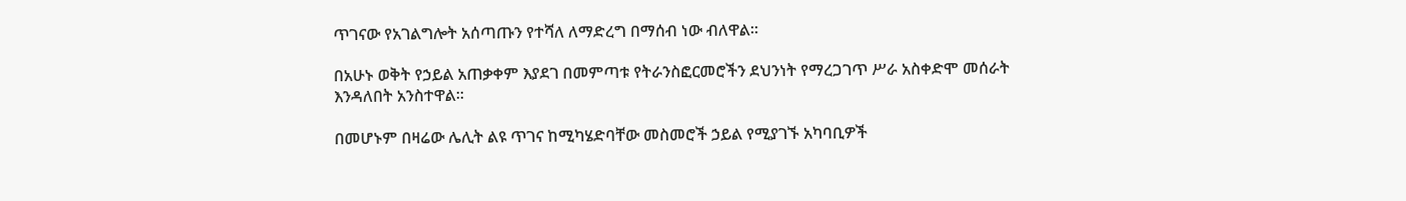ጥገናው የአገልግሎት አሰጣጡን የተሻለ ለማድረግ በማሰብ ነው ብለዋል።

በአሁኑ ወቅት የኃይል አጠቃቀም እያደገ በመምጣቱ የትራንስፎርመሮችን ደህንነት የማረጋገጥ ሥራ አስቀድሞ መሰራት እንዳለበት አንስተዋል።

በመሆኑም በዛሬው ሌሊት ልዩ ጥገና ከሚካሄድባቸው መስመሮች ኃይል የሚያገኙ አካባቢዎች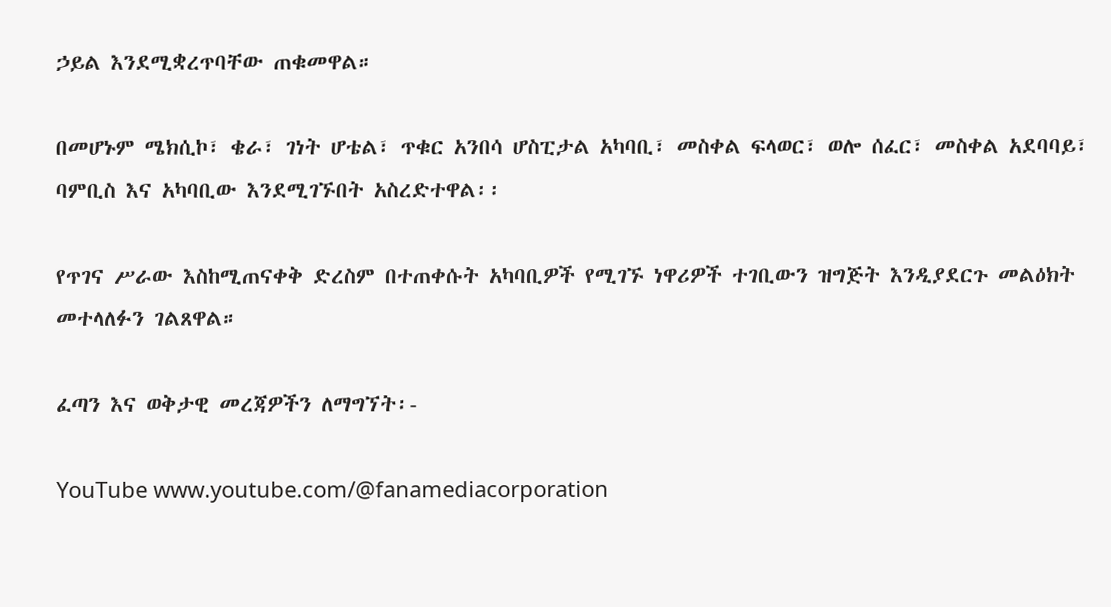ኃይል እንደሚቋረጥባቸው ጠቁመዋል።

በመሆኑም ሜክሲኮ፣ ቄራ፣ ገነት ሆቴል፣ ጥቁር አንበሳ ሆስፒታል አካባቢ፣ መስቀል ፍላወር፣ ወሎ ሰፈር፣ መስቀል አደባባይ፣ ባምቢስ እና አካባቢው እንደሚገኙበት አስረድተዋል፡፡

የጥገና ሥራው እስከሚጠናቀቅ ድረስም በተጠቀሱት አካባቢዎች የሚገኙ ነዋሪዎች ተገቢውን ዝግጅት እንዲያደርጉ መልዕክት መተላለፉን ገልጸዋል።

ፈጣን እና ወቅታዊ መረጃዎችን ለማግኘት፡-

YouTube www.youtube.com/@fanamediacorporation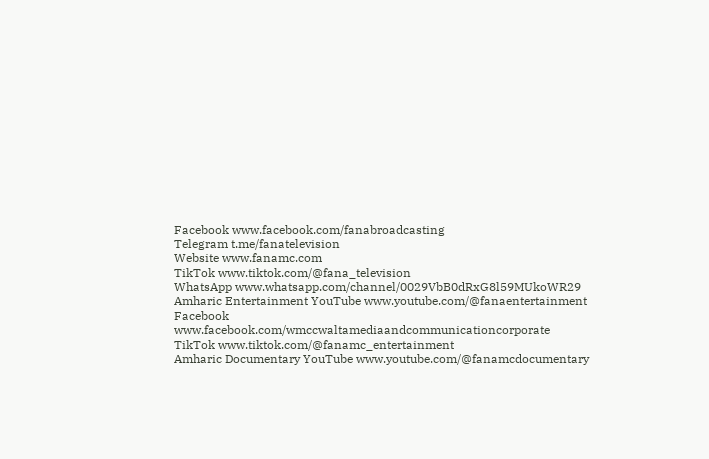Facebook www.facebook.com/fanabroadcasting
Telegram t.me/fanatelevision
Website www.fanamc.com
TikTok www.tiktok.com/@fana_television
WhatsApp www.whatsapp.com/channel/0029VbB0dRxG8l59MUkoWR29
Amharic Entertainment YouTube www.youtube.com/@fanaentertainment
Facebook www.facebook.com/wmccwaltamediaandcommunicationcorporate
TikTok www.tiktok.com/@fanamc_entertainment
Amharic Documentary YouTube www.youtube.com/@fanamcdocumentary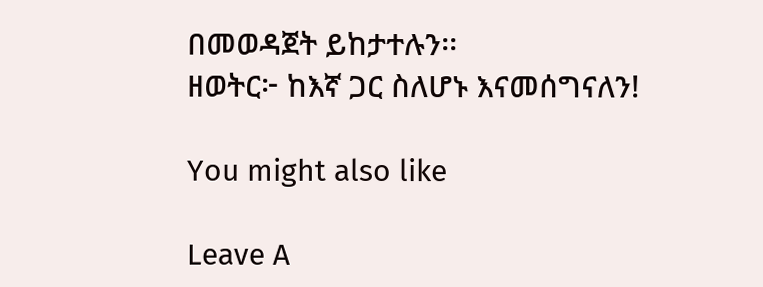በመወዳጀት ይከታተሉን፡፡
ዘወትር፦ ከእኛ ጋር ስለሆኑ እናመሰግናለን!

You might also like

Leave A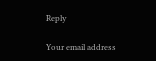Reply

Your email address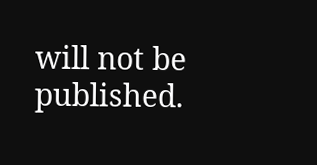will not be published.